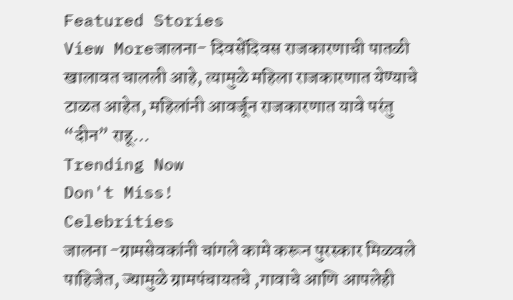Featured Stories
View Moreजालना- दिवसेंदिवस राजकारणाची पातळी खालावत चालली आहे, त्यामुळे महिला राजकारणात येण्याचे टाळत आहेत, महिलांनी आवर्जून राजकारणात यावे परंतु “दीन” राहू…
Trending Now
Don't Miss!
Celebrities
जालना -ग्रामसेवकांनी चांगले कामे करून पुरस्कार मिळवले पाहिजेत, ज्यामुळे ग्रामपंचायतचे ,गावाचे आणि आपलेही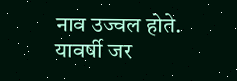नाव उज्वल होते. यावर्षी जर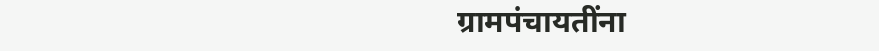ग्रामपंचायतींना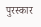पुरस्कार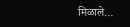मिळाले…